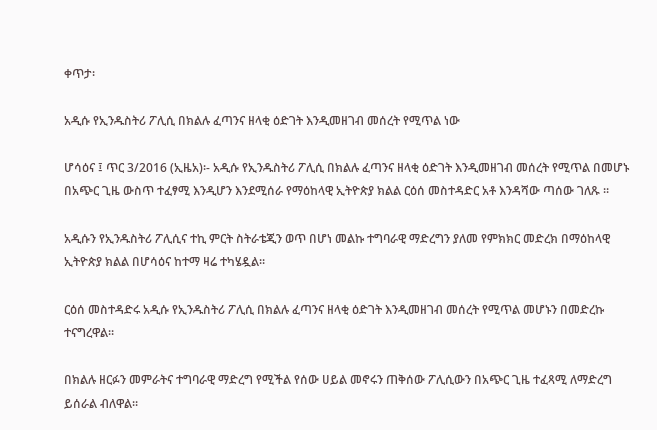ቀጥታ፡

አዲሱ የኢንዱስትሪ ፖሊሲ በክልሉ ፈጣንና ዘላቂ ዕድገት እንዲመዘገብ መሰረት የሚጥል ነው

ሆሳዕና ፤ ጥር 3/2016 (ኢዜአ)፡- አዲሱ የኢንዱስትሪ ፖሊሲ በክልሉ ፈጣንና ዘላቂ ዕድገት እንዲመዘገብ መሰረት የሚጥል በመሆኑ በአጭር ጊዜ ውስጥ ተፈፃሚ እንዲሆን እንደሚሰራ የማዕከላዊ ኢትዮጵያ ክልል ርዕሰ መስተዳድር አቶ እንዳሻው ጣሰው ገለጹ ።

አዲሱን የኢንዱስትሪ ፖሊሲና ተኪ ምርት ስትራቴጂን ወጥ በሆነ መልኩ ተግባራዊ ማድረግን ያለመ የምክክር መድረክ በማዕከላዊ ኢትዮጵያ ክልል በሆሳዕና ከተማ ዛሬ ተካሄዷል።

ርዕሰ መስተዳድሩ አዲሱ የኢንዱስትሪ ፖሊሲ በክልሉ ፈጣንና ዘላቂ ዕድገት እንዲመዘገብ መሰረት የሚጥል መሆኑን በመድረኩ ተናግረዋል።

በክልሉ ዘርፉን መምራትና ተግባራዊ ማድረግ የሚችል የሰው ሀይል መኖሩን ጠቅሰው ፖሊሲውን በአጭር ጊዜ ተፈጻሚ ለማድረግ ይሰራል ብለዋል።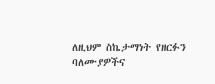ለዚህም ስኬታማነት የዘርፉን ባለሙያዎችና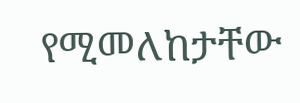የሚመለከታቸው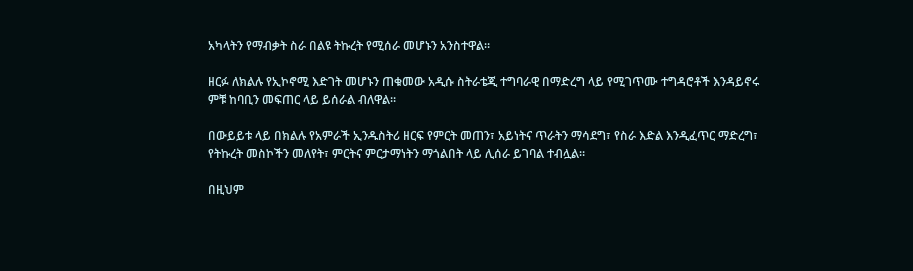አካላትን የማብቃት ስራ በልዩ ትኩረት የሚሰራ መሆኑን አንስተዋል።

ዘርፉ ለክልሉ የኢኮኖሚ እድገት መሆኑን ጠቁመው አዲሱ ስትራቴጂ ተግባራዊ በማድረግ ላይ የሚገጥሙ ተግዳሮቶች እንዳይኖሩ ምቹ ከባቢን መፍጠር ላይ ይሰራል ብለዋል።

በውይይቱ ላይ በክልሉ የአምራች ኢንዱስትሪ ዘርፍ የምርት መጠን፣ አይነትና ጥራትን ማሳደግ፣ የስራ እድል እንዲፈጥር ማድረግ፣ የትኩረት መስኮችን መለየት፣ ምርትና ምርታማነትን ማጎልበት ላይ ሊሰራ ይገባል ተብሏል።

በዚህም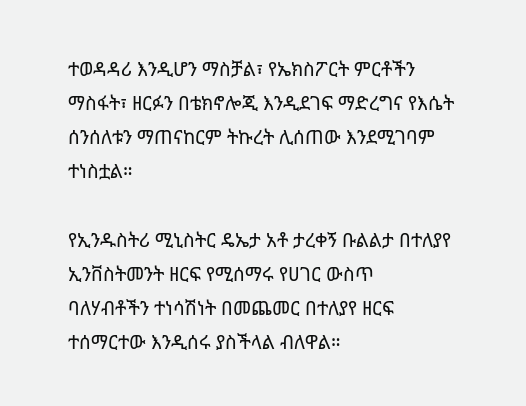ተወዳዳሪ እንዲሆን ማስቻል፣ የኤክስፖርት ምርቶችን ማስፋት፣ ዘርፉን በቴክኖሎጂ እንዲደገፍ ማድረግና የእሴት ሰንሰለቱን ማጠናከርም ትኩረት ሊሰጠው እንደሚገባም ተነስቷል።

የኢንዱስትሪ ሚኒስትር ዴኤታ አቶ ታረቀኝ ቡልልታ በተለያየ ኢንቨስትመንት ዘርፍ የሚሰማሩ የሀገር ውስጥ ባለሃብቶችን ተነሳሽነት በመጨመር በተለያየ ዘርፍ ተሰማርተው እንዲሰሩ ያስችላል ብለዋል።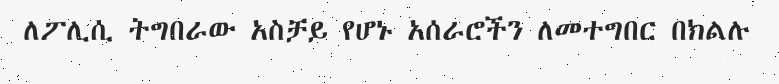ለፖሊሲ ትግበራው አስቻይ የሆኑ አሰራሮችን ለመተግበር በክልሉ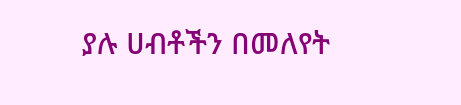ያሉ ሀብቶችን በመለየት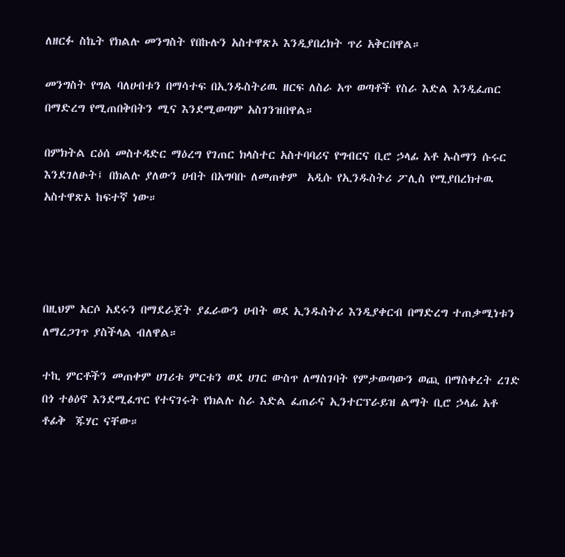ለዘርፉ ስኬት የክልሉ መንግስት የበኩሉን አስተዋጽኦ እንዲያበረክት ጥሪ አቅርበዋል።

መንግስት የግል ባለሀብቱን በማሳተፍ በኢንዱስትሪዉ ዘርፍ ለስራ አጥ ወጣቶች የስራ እድል እንዲፈጠር በማድረግ የሚጠበቅበትን ሚና እንደሚወጣም አስገንዝበዋል።

በምክትል ርዕሰ መስተዳድር ማዕረግ የገጠር ክላስተር አስተባባሪና የግብርና ቢሮ ኃላፊ አቶ ኡስማን ሱሩር እንደገለፁት፤ በክልሉ ያለውን ሀብት በአግባቡ ለመጠቀም  አዲሱ የኢንዱስትሪ ፖሊስ የሚያበረክተዉ አስተዋጽኦ ከፍተኛ ነው።




በዚህም አርሶ አደሩን በማደራጀት ያፈራውን ሀብት ወደ ኢንዱስትሪ እንዲያቀርብ በማድረግ ተጠቃሚነቱን ለማረጋገጥ ያስችላል ብለዋል።

ተኪ ምርቶችን መጠቀም ሀገሪቱ ምርቱን ወደ ሀገር ውስጥ ለማስገባት የምታወጣውን ወጪ በማስቀረት ረገድ በጎ ተፅዕኖ እንደሚፈጥር የተናገሩት የክልሉ ስራ እድል ፈጠራና ኢንተርፕራይዝ ልማት ቢሮ ኃላፊ አቶ ቶፊቅ  ጁሃር ናቸው።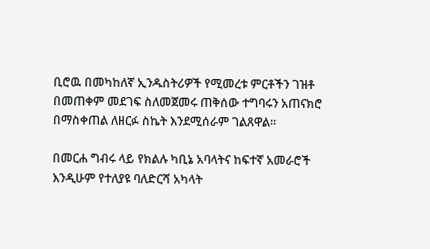ቢሮዉ በመካከለኛ ኢንዱስትሪዎች የሚመረቱ ምርቶችን ገዝቶ በመጠቀም መደገፍ ስለመጀመሩ ጠቅሰው ተግባሩን አጠናክሮ በማስቀጠል ለዘርፉ ስኬት እንደሚሰራም ገልጸዋል።

በመርሐ ግብሩ ላይ የክልሉ ካቢኔ አባላትና ከፍተኛ አመራሮች እንዲሁም የተለያዩ ባለድርሻ አካላት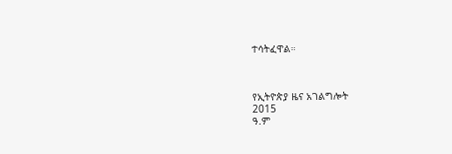ተሳትፈዋል።



የኢትዮጵያ ዜና አገልግሎት
2015
ዓ.ም